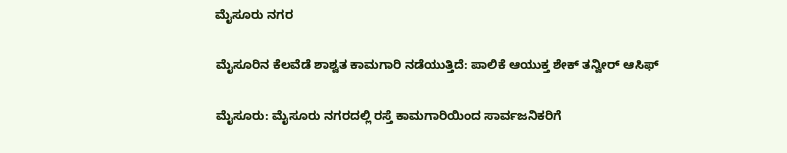ಮೈಸೂರು ನಗರ

ಮೈಸೂರಿನ ಕೆಲವೆಡೆ ಶಾಶ್ವತ ಕಾಮಗಾರಿ ನಡೆಯುತ್ತಿದೆ: ಪಾಲಿಕೆ ಆಯುಕ್ತ ಶೇಕ್‌ ತನ್ವೀರ್‌ ಆಸಿಫ್‌

ಮೈಸೂರು: ಮೈಸೂರು ನಗರದಲ್ಲಿ ರಸ್ತೆ ಕಾಮಗಾರಿಯಿಂದ ಸಾರ್ವಜನಿಕರಿಗೆ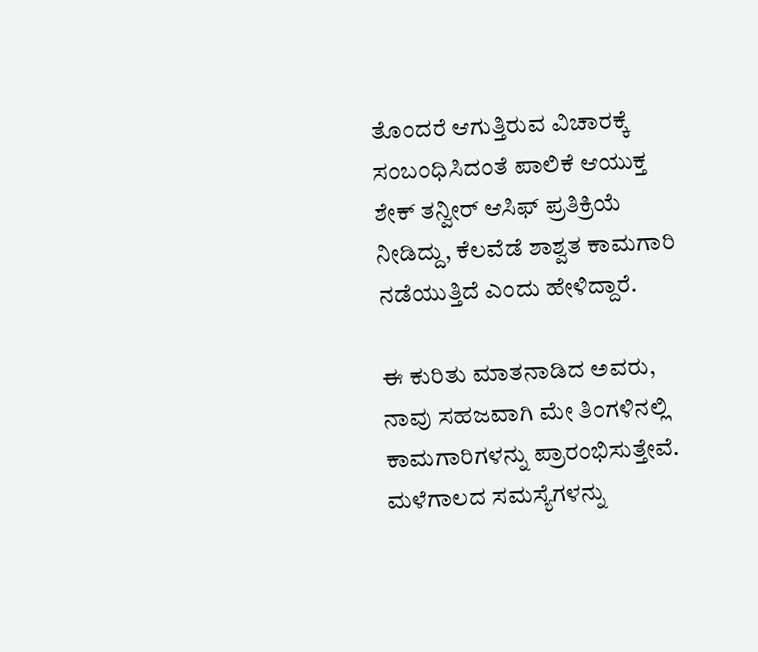ತೊಂದರೆ ಆಗುತ್ತಿರುವ ವಿಚಾರಕ್ಕೆ ಸಂಬಂಧಿಸಿದಂತೆ ಪಾಲಿಕೆ ಆಯುಕ್ತ ಶೇಕ್‌ ತನ್ವೀರ್‌ ಆಸಿಫ್‌ ಪ್ರತಿಕ್ರಿಯೆ ನೀಡಿದ್ದು, ಕೆಲವೆಡೆ ಶಾಶ್ವತ ಕಾಮಗಾರಿ ನಡೆಯುತ್ತಿದೆ ಎಂದು ಹೇಳಿದ್ದಾರೆ.

ಈ ಕುರಿತು ಮಾತನಾಡಿದ ಅವರು, ನಾವು ಸಹಜವಾಗಿ ಮೇ ತಿಂಗಳಿನಲ್ಲಿ ಕಾಮಗಾರಿಗಳನ್ನು ಪ್ರಾರಂಭಿಸುತ್ತೇವೆ. ಮಳೆಗಾಲದ ಸಮಸ್ಯೆಗಳನ್ನು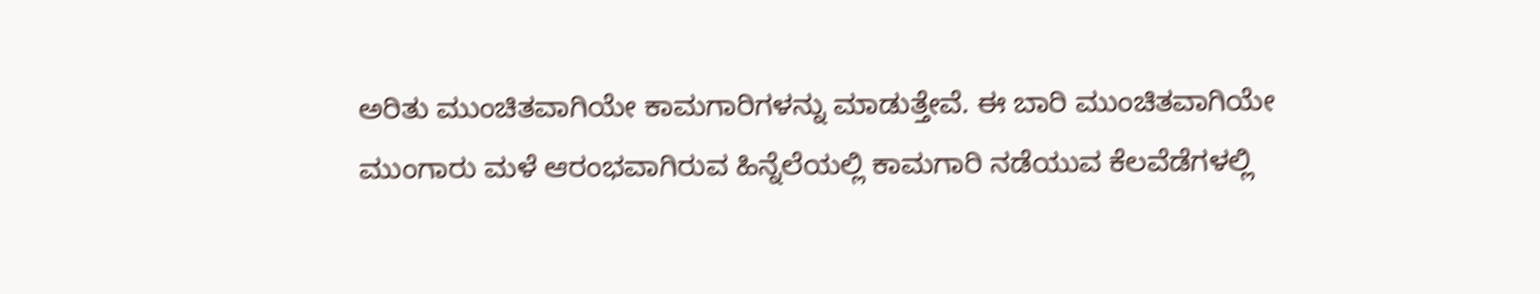ಅರಿತು ಮುಂಚಿತವಾಗಿಯೇ ಕಾಮಗಾರಿಗಳನ್ನು ಮಾಡುತ್ತೇವೆ. ಈ ಬಾರಿ ಮುಂಚಿತವಾಗಿಯೇ ಮುಂಗಾರು ಮಳೆ ಆರಂಭವಾಗಿರುವ ಹಿನ್ನೆಲೆಯಲ್ಲಿ ಕಾಮಗಾರಿ ನಡೆಯುವ ಕೆಲವೆಡೆಗಳಲ್ಲಿ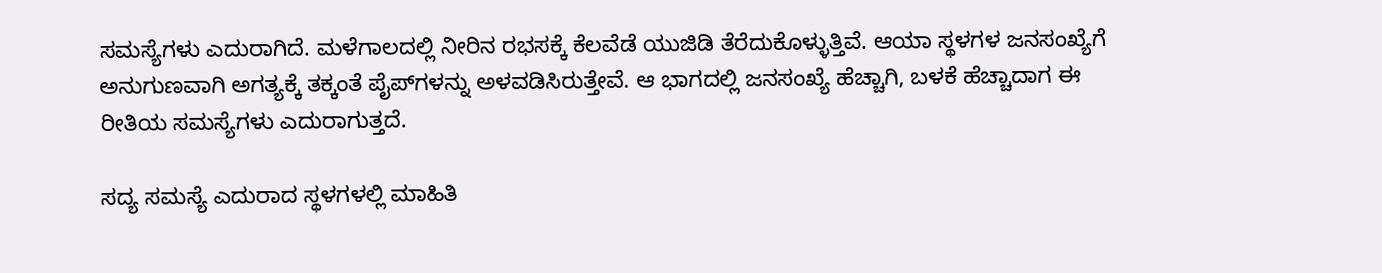ಸಮಸ್ಯೆಗಳು ಎದುರಾಗಿದೆ. ಮಳೆಗಾಲದಲ್ಲಿ ನೀರಿನ ರಭಸಕ್ಕೆ ಕೆಲವೆಡೆ ಯುಜಿಡಿ ತೆರೆದುಕೊಳ್ಳುತ್ತಿವೆ. ಆಯಾ ಸ್ಥಳಗಳ ಜನಸಂಖ್ಯೆಗೆ ಅನುಗುಣವಾಗಿ ಅಗತ್ಯಕ್ಕೆ ತಕ್ಕಂತೆ ಪೈಪ್‌ಗಳನ್ನು ಅಳವಡಿಸಿರುತ್ತೇವೆ. ಆ ಭಾಗದಲ್ಲಿ ಜನಸಂಖ್ಯೆ ಹೆಚ್ಚಾಗಿ, ಬಳಕೆ ಹೆಚ್ಚಾದಾಗ ಈ ರೀತಿಯ ಸಮಸ್ಯೆಗಳು ಎದುರಾಗುತ್ತದೆ.

ಸದ್ಯ ಸಮಸ್ಯೆ ಎದುರಾದ ಸ್ಥಳಗಳಲ್ಲಿ ಮಾಹಿತಿ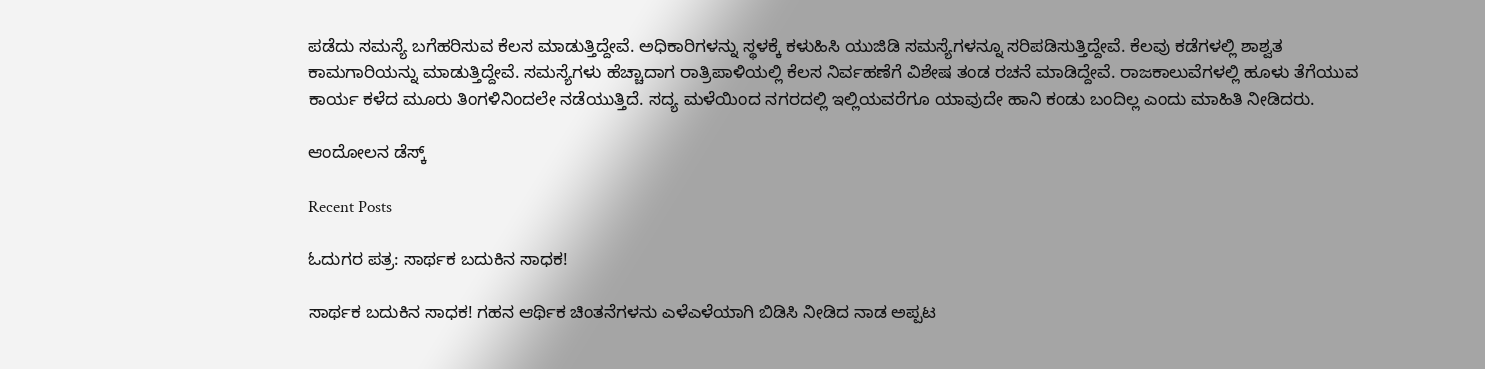ಪಡೆದು ಸಮಸ್ಯೆ ಬಗೆಹರಿಸುವ ಕೆಲಸ ಮಾಡುತ್ತಿದ್ದೇವೆ. ಅಧಿಕಾರಿಗಳನ್ನು ಸ್ಥಳಕ್ಕೆ ಕಳುಹಿಸಿ ಯುಜಿಡಿ ಸಮಸ್ಯೆಗಳನ್ನೂ ಸರಿಪಡಿಸುತ್ತಿದ್ದೇವೆ. ಕೆಲವು ಕಡೆಗಳಲ್ಲಿ ಶಾಶ್ವತ ಕಾಮಗಾರಿಯನ್ನು ಮಾಡುತ್ತಿದ್ದೇವೆ. ಸಮಸ್ಯೆಗಳು ಹೆಚ್ಚಾದಾಗ ರಾತ್ರಿಪಾಳಿಯಲ್ಲಿ ಕೆಲಸ ನಿರ್ವಹಣೆಗೆ ವಿಶೇಷ ತಂಡ ರಚನೆ ಮಾಡಿದ್ದೇವೆ. ರಾಜಕಾಲುವೆಗಳಲ್ಲಿ ಹೂಳು ತೆಗೆಯುವ ಕಾರ್ಯ ಕಳೆದ ಮೂರು ತಿಂಗಳಿನಿಂದಲೇ ನಡೆಯುತ್ತಿದೆ. ಸದ್ಯ ಮಳೆಯಿಂದ ನಗರದಲ್ಲಿ ಇಲ್ಲಿಯವರೆಗೂ ಯಾವುದೇ ಹಾನಿ ಕಂಡು ಬಂದಿಲ್ಲ ಎಂದು ಮಾಹಿತಿ ನೀಡಿದರು.

ಆಂದೋಲನ ಡೆಸ್ಕ್

Recent Posts

ಓದುಗರ ಪತ್ರ: ಸಾರ್ಥಕ ಬದುಕಿನ ಸಾಧಕ!

ಸಾರ್ಥಕ ಬದುಕಿನ ಸಾಧಕ! ಗಹನ ಆರ್ಥಿಕ ಚಿಂತನೆಗಳನು ಎಳೆಎಳೆಯಾಗಿ ಬಿಡಿಸಿ ನೀಡಿದ ನಾಡ ಅಪ್ಪಟ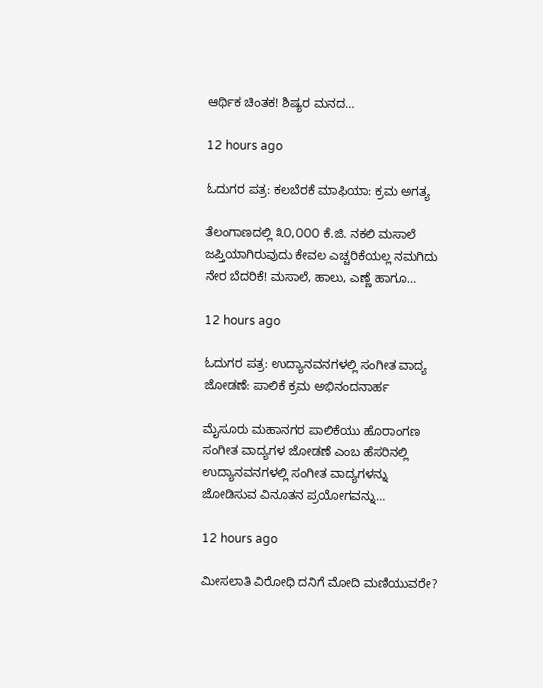ಆರ್ಥಿಕ ಚಿಂತಕ! ಶಿಷ್ಯರ ಮನದ…

12 hours ago

ಓದುಗರ ಪತ್ರ: ಕಲಬೆರಕೆ ಮಾಫಿಯಾ: ಕ್ರಮ ಅಗತ್ಯ

ತೆಲಂಗಾಣದಲ್ಲಿ ೩೦,೦೦೦ ಕೆ.ಜಿ. ನಕಲಿ ಮಸಾಲೆ ಜಪ್ತಿಯಾಗಿರುವುದು ಕೇವಲ ಎಚ್ಚರಿಕೆಯಲ್ಲ ನಮಗಿದು ನೇರ ಬೆದರಿಕೆ! ಮಸಾಲೆ, ಹಾಲು, ಎಣ್ಣೆ ಹಾಗೂ…

12 hours ago

ಓದುಗರ ಪತ್ರ: ಉದ್ಯಾನವನಗಳಲ್ಲಿ ಸಂಗೀತ ವಾದ್ಯ ಜೋಡಣೆ: ಪಾಲಿಕೆ ಕ್ರಮ ಅಭಿನಂದನಾರ್ಹ

ಮೈಸೂರು ಮಹಾನಗರ ಪಾಲಿಕೆಯು ಹೊರಾಂಗಣ ಸಂಗೀತ ವಾದ್ಯಗಳ ಜೋಡಣೆ ಎಂಬ ಹೆಸರಿನಲ್ಲಿ ಉದ್ಯಾನವನಗಳಲ್ಲಿ ಸಂಗೀತ ವಾದ್ಯಗಳನ್ನು ಜೋಡಿಸುವ ವಿನೂತನ ಪ್ರಯೋಗವನ್ನು…

12 hours ago

ಮೀಸಲಾತಿ ವಿರೋಧಿ ದನಿಗೆ ಮೋದಿ ಮಣಿಯುವರೇ?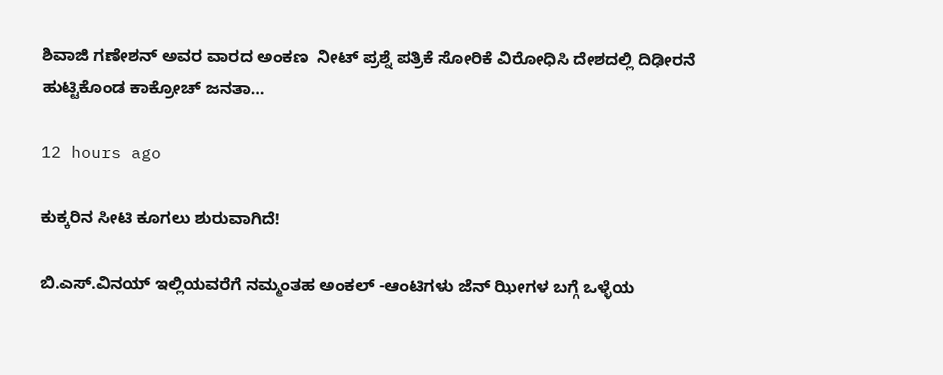ಶಿವಾಜಿ ಗಣೇಶನ್‌ ಅವರ ವಾರದ ಅಂಕಣ  ನೀಟ್ ಪ್ರಶ್ನೆ ಪತ್ರಿಕೆ ಸೋರಿಕೆ ವಿರೋಧಿಸಿ ದೇಶದಲ್ಲಿ ದಿಢೀರನೆ ಹುಟ್ಟಿಕೊಂಡ ಕಾಕ್ರೋಚ್ ಜನತಾ…

12 hours ago

ಕುಕ್ಕರಿನ ಸೀಟಿ ಕೂಗಲು ಶುರುವಾಗಿದೆ!

ಬಿ.ಎಸ್.ವಿನಯ್ ಇಲ್ಲಿಯವರೆಗೆ ನಮ್ಮಂತಹ ಅಂಕಲ್ -ಆಂಟಿಗಳು ಜೆನ್ ಝೀಗಳ ಬಗ್ಗೆ ಒಳ್ಳೆಯ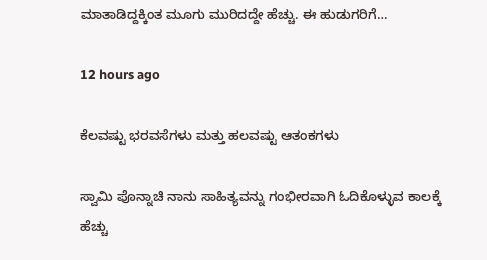ಮಾತಾಡಿದ್ದಕ್ಕಿಂತ ಮೂಗು ಮುರಿದದ್ದೇ ಹೆಚ್ಚು. ಈ ಹುಡುಗರಿಗೆ…

12 hours ago

ಕೆಲವಷ್ಟು ಭರವಸೆಗಳು ಮತ್ತು ಹಲವಷ್ಟು ಆತಂಕಗಳು

ಸ್ವಾಮಿ ಪೊನ್ನಾಚಿ ನಾನು ಸಾಹಿತ್ಯವನ್ನು ಗಂಭೀರವಾಗಿ ಓದಿಕೊಳ್ಳುವ ಕಾಲಕ್ಕೆ ಹೆಚ್ಚು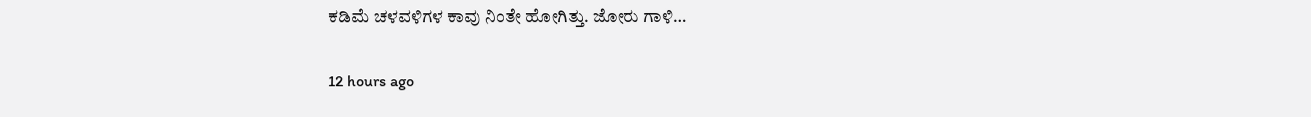ಕಡಿಮೆ ಚಳವಳಿಗಳ ಕಾವು ನಿಂತೇ ಹೋಗಿತ್ತು. ಜೋರು ಗಾಳಿ…

12 hours ago